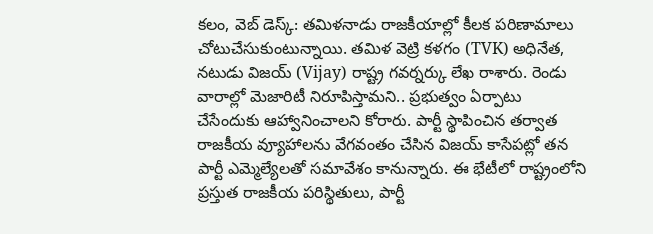కలం, వెబ్ డెస్క్: తమిళనాడు రాజకీయాల్లో కీలక పరిణామాలు చోటుచేసుకుంటున్నాయి. తమిళ వెట్రి కళగం (TVK) అధినేత, నటుడు విజయ్ (Vijay) రాష్ట్ర గవర్నర్కు లేఖ రాశారు. రెండు వారాల్లో మెజారిటీ నిరూపిస్తామని.. ప్రభుత్వం ఏర్పాటు చేసేందుకు ఆహ్వానించాలని కోరారు. పార్టీ స్థాపించిన తర్వాత రాజకీయ వ్యూహాలను వేగవంతం చేసిన విజయ్ కాసేపట్లో తన పార్టీ ఎమ్మెల్యేలతో సమావేశం కానున్నారు. ఈ భేటీలో రాష్ట్రంలోని ప్రస్తుత రాజకీయ పరిస్థితులు, పార్టీ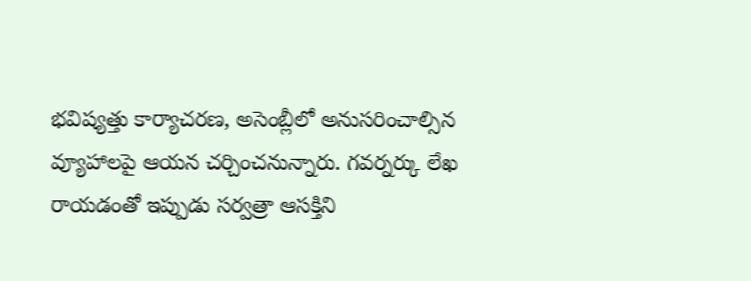భవిష్యత్తు కార్యాచరణ, అసెంబ్లీలో అనుసరించాల్సిన వ్యూహాలపై ఆయన చర్చించనున్నారు. గవర్నర్కు లేఖ రాయడంతో ఇప్పుడు సర్వత్రా ఆసక్తిని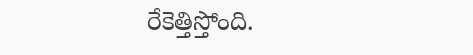రేకెత్తిస్తోంది.